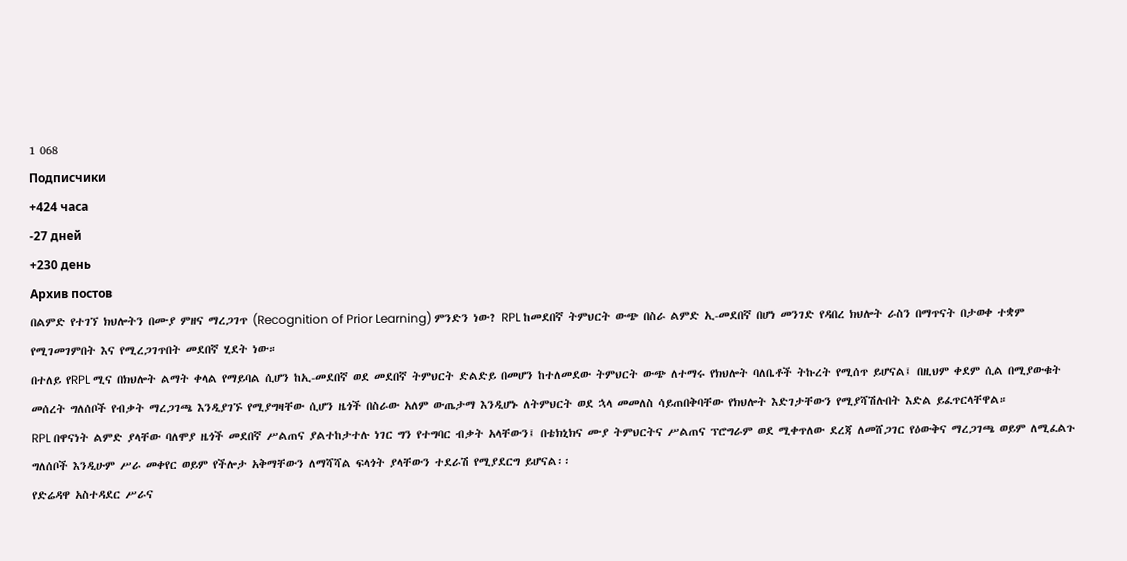1 068
Подписчики
+424 часа
-27 дней
+230 день
Архив постов
በልምድ የተገኘ ክህሎትን በሙያ ምዘና ማረጋገጥ (Recognition of Prior Learning) ምንድን ነው? RPL ከመደበኛ ትምህርት ውጭ በስራ ልምድ ኢ-መደበኛ በሆነ መንገድ የዳበረ ክህሎት ራስን በማጥናት በታወቀ ተቋም የሚገመገምበት እና የሚረጋገጥበት መደበኛ ሂደት ነው።
በተለይ የRPL ሚና በክህሎት ልማት ቀላል የማይባል ሲሆን ከኢ-መደበኛ ወደ መደበኛ ትምህርት ድልድይ በመሆን ከተለመደው ትምህርት ውጭ ለተማሩ የክህሎት ባለቤቶች ትኩረት የሚሰጥ ይሆናል፤ በዚህም ቀደም ሲል በሚያውቁት መሰረት ግለሰቦች የብቃት ማረጋገጫ እንዲያገኙ የሚያግዛቸው ሲሆን ዜጎች በስራው አለም ውጤታማ እንዲሆኑ ለትምህርት ወደ ኋላ መመለስ ሳይጠበቅባቸው የክህሎት እድገታቸውን የሚያሻሽሉበት እድል ይፈጥርላቸዋል።
RPL በዋናነት ልምድ ያላቸው ባለሞያ ዜጎች መደበኛ ሥልጠና ያልተከታተሉ ነገር ግን የተግባር ብቃት አላቸውን፤ በቴክኒክና ሙያ ትምህርትና ሥልጠና ፕሮግራም ወደ ሚቀጥለው ደረጃ ለመሸጋገር የዕውቅና ማረጋገጫ ወይም ለሚፈልጉ ግለሰቦች እንዲሁም ሥራ መቀየር ወይም የችሎታ አቅማቸውን ለማሻሻል ፍላጎት ያላቸውን ተደራሽ የሚያደርግ ይሆናል፡፡
የድሬዳዋ አስተዳደር ሥራና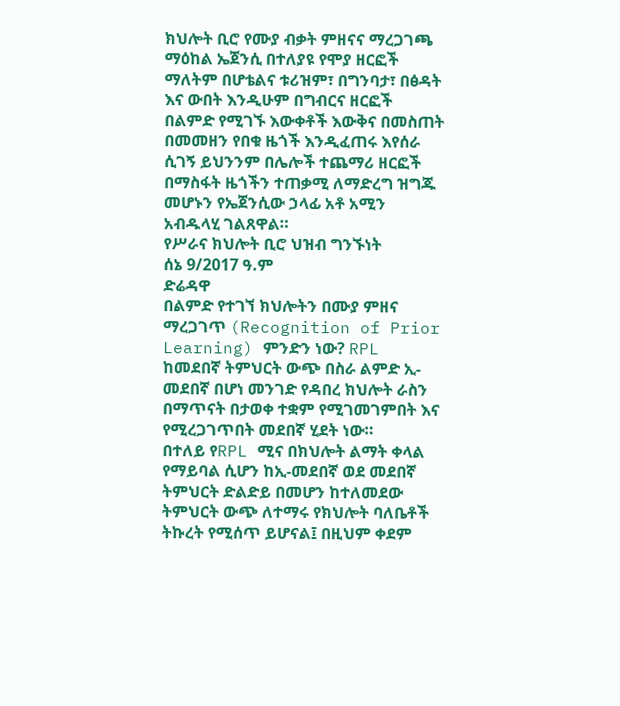ክህሎት ቢሮ የሙያ ብቃት ምዘናና ማረጋገጫ ማዕከል ኤጀንሲ በተለያዩ የሞያ ዘርፎች ማለትም በሆቴልና ቱሪዝም፣ በግንባታ፣ በፅዳት እና ውበት እንዲሁም በግብርና ዘርፎች በልምድ የሚገኙ እውቀቶች እውቅና በመስጠት በመመዘን የበቁ ዜጎች እንዲፈጠሩ እየሰራ ሲገኝ ይህንንም በሌሎች ተጨማሪ ዘርፎች በማስፋት ዜጎችን ተጠቃሚ ለማድረግ ዝግጁ መሆኑን የኤጀንሲው ኃላፊ አቶ አሚን አብዱላሂ ገልጸዋል።
የሥራና ክህሎት ቢሮ ህዝብ ግንኙነት
ሰኔ 9/2017 ዓ.ም
ድሬዳዋ
በልምድ የተገኘ ክህሎትን በሙያ ምዘና ማረጋገጥ (Recognition of Prior Learning) ምንድን ነው? RPL ከመደበኛ ትምህርት ውጭ በስራ ልምድ ኢ-መደበኛ በሆነ መንገድ የዳበረ ክህሎት ራስን በማጥናት በታወቀ ተቋም የሚገመገምበት እና የሚረጋገጥበት መደበኛ ሂደት ነው።
በተለይ የRPL ሚና በክህሎት ልማት ቀላል የማይባል ሲሆን ከኢ-መደበኛ ወደ መደበኛ ትምህርት ድልድይ በመሆን ከተለመደው ትምህርት ውጭ ለተማሩ የክህሎት ባለቤቶች ትኩረት የሚሰጥ ይሆናል፤ በዚህም ቀደም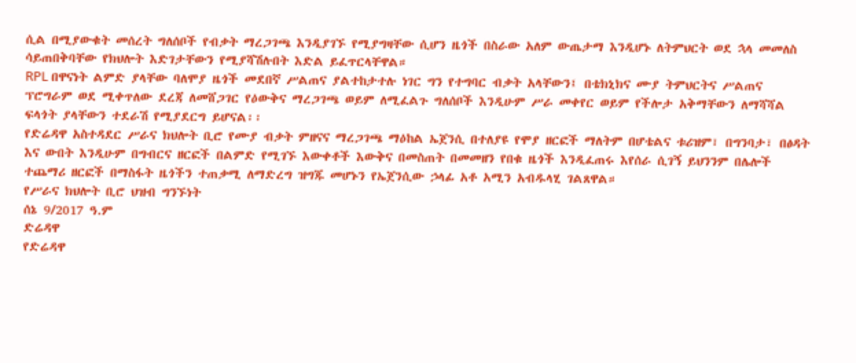ሲል በሚያውቁት መሰረት ግለሰቦች የብቃት ማረጋገጫ እንዲያገኙ የሚያግዛቸው ሲሆን ዜጎች በስራው አለም ውጤታማ እንዲሆኑ ለትምህርት ወደ ኋላ መመለስ ሳይጠበቅባቸው የክህሎት እድገታቸውን የሚያሻሽሉበት እድል ይፈጥርላቸዋል።
RPL በዋናነት ልምድ ያላቸው ባለሞያ ዜጎች መደበኛ ሥልጠና ያልተከታተሉ ነገር ግን የተግባር ብቃት አላቸውን፤ በቴክኒክና ሙያ ትምህርትና ሥልጠና ፕሮግራም ወደ ሚቀጥለው ደረጃ ለመሸጋገር የዕውቅና ማረጋገጫ ወይም ለሚፈልጉ ግለሰቦች እንዲሁም ሥራ መቀየር ወይም የችሎታ አቅማቸውን ለማሻሻል ፍላጎት ያላቸውን ተደራሽ የሚያደርግ ይሆናል፡፡
የድሬዳዋ አስተዳደር ሥራና ክህሎት ቢሮ የሙያ ብቃት ምዘናና ማረጋገጫ ማዕከል ኤጀንሲ በተለያዩ የሞያ ዘርፎች ማለትም በሆቴልና ቱሪዝም፣ በግንባታ፣ በፅዳት እና ውበት እንዲሁም በግብርና ዘርፎች በልምድ የሚገኙ እውቀቶች እውቅና በመስጠት በመመዘን የበቁ ዜጎች እንዲፈጠሩ እየሰራ ሲገኝ ይህንንም በሌሎች ተጨማሪ ዘርፎች በማስፋት ዜጎችን ተጠቃሚ ለማድረግ ዝግጁ መሆኑን የኤጀንሲው ኃላፊ አቶ አሚን አብዱላሂ ገልጸዋል።
የሥራና ክህሎት ቢሮ ህዝብ ግንኙነት
ሰኔ 9/2017 ዓ.ም
ድሬዳዋ
የድሬዳዋ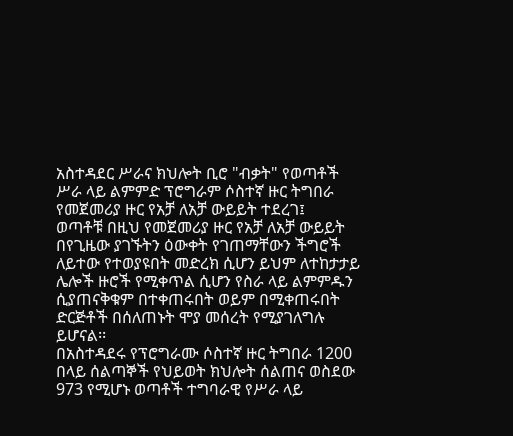አስተዳደር ሥራና ክህሎት ቢሮ "ብቃት" የወጣቶች ሥራ ላይ ልምምድ ፕሮግራም ሶስተኛ ዙር ትግበራ የመጀመሪያ ዙር የአቻ ለአቻ ውይይት ተደረገ፤
ወጣቶቹ በዚህ የመጀመሪያ ዙር የአቻ ለአቻ ውይይት በየጊዜው ያገኙትን ዕውቀት የገጠማቸውን ችግሮች ለይተው የተወያዩበት መድረክ ሲሆን ይህም ለተከታታይ ሌሎች ዙሮች የሚቀጥል ሲሆን የስራ ላይ ልምምዱን ሲያጠናቅቁም በተቀጠሩበት ወይም በሚቀጠሩበት ድርጅቶች በሰለጠኑት ሞያ መሰረት የሚያገለግሉ ይሆናል፡፡
በአስተዳደሩ የፕሮግራሙ ሶስተኛ ዙር ትግበራ 1200 በላይ ሰልጣኞች የህይወት ክህሎት ሰልጠና ወስደው 973 የሚሆኑ ወጣቶች ተግባራዊ የሥራ ላይ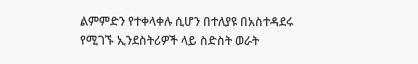ልምምድን የተቀላቀሉ ሲሆን በተለያዩ በአስተዳደሩ የሚገኙ ኢንደስትሪዎች ላይ ስድስት ወራት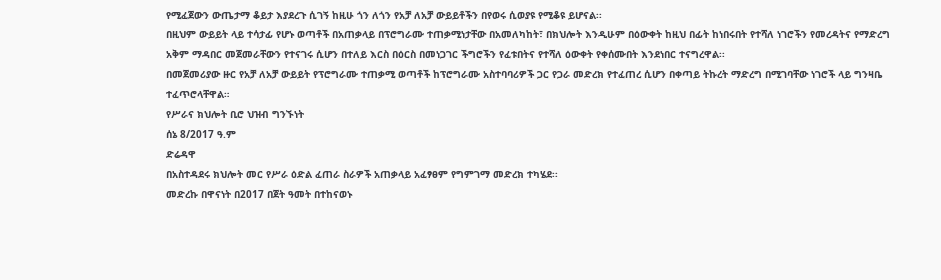የሚፈጀውን ውጤታማ ቆይታ እያደረጉ ሲገኝ ከዚሁ ጎን ለጎን የአቻ ለአቻ ውይይቶችን በየወሩ ሲወያዩ የሚቆዩ ይሆናል፡፡
በዚህም ውይይት ላይ ተሳታፊ የሆኑ ወጣቶች በአጠቃላይ በፕሮግራሙ ተጠቃሚነታቸው በአመለካከት፣ በክህሎት እንዲሁም በዕውቀት ከዚህ በፊት ከነበሩበት የተሻለ ነገሮችን የመረዳትና የማድረግ አቅም ማዳበር መጀመራቸውን የተናገሩ ሲሆን በተለይ እርስ በዕርስ በመነጋገር ችግሮችን የፈቱበትና የተሻለ ዕውቀት የቀሰሙበት እንደነበር ተናግረዋል፡፡
በመጀመሪያው ዙር የአቻ ለአቻ ውይይት የፕሮግራሙ ተጠቃሚ ወጣቶች ከፕሮግራሙ አስተባባሪዎች ጋር የጋራ መድረክ የተፈጠረ ሲሆን በቀጣይ ትኩረት ማድረግ በሚገባቸው ነገሮች ላይ ግንዛቤ ተፈጥሮላቸዋል።
የሥራና ክህሎት ቢሮ ህዝብ ግንኙነት
ሰኔ 8/2017 ዓ.ም
ድሬዳዋ
በአስተዳደሩ ክህሎት መር የሥራ ዕድል ፈጠራ ስራዎች አጠቃላይ አፈፃፀም የግምገማ መድረክ ተካሄደ፡፡
መድረኩ በዋናነት በ2017 በጀት ዓመት በተከናወኑ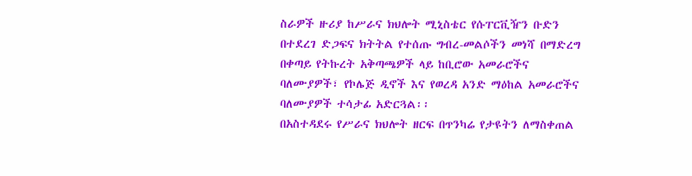ስራዎች ዙሪያ ከሥራና ክህሎት ሚኒስቴር የሱፐርቪዥን ቡድን በተደረገ ድጋፍና ክትትል የተሰጡ ግብረ-መልሶችን መነሻ በማድረግ በቀጣይ የትኩረት አቅጣጫዎች ላይ ከቢሮው አመራሮችና ባለሙያዎች፣ የኮሌጅ ዲኖች እና የወረዳ አንድ ማዕከል አመራሮችና ባለሙያዎች ተሳታፊ አድርጓል፡፡
በአስተዳደሩ የሥራና ክህሎት ዘርፍ በጥንካሬ የታዩትን ለማስቀጠል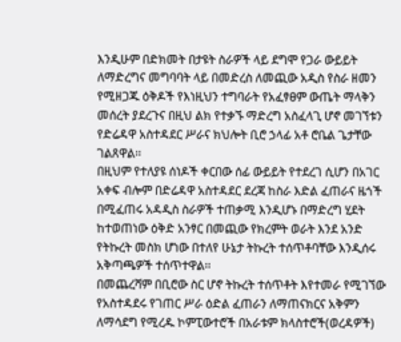እንዲሁም በድክመት በታዩት ስራዎች ላይ ደግሞ የጋራ ውይይት ለማድረግና መግባባት ላይ በመድረስ ለመጪው አዲስ የስራ ዘመን የሚዘጋጁ ዕቅዶች የእነዚህን ተግባራት የአፈፃፀም ውጤት ማላቅን መሰረት ያደረጉና በዚህ ልክ የተቃኙ ማድረግ አስፈላጊ ሆኖ መገኘቱን የድሬዳዋ አስተዳደር ሥራና ክህሎት ቢሮ ኃላፊ አቶ ሮቤል ጌታቸው ገልጸዋል፡፡
በዚህም የተለያዩ ሰነዶች ቀርበው ሰፊ ውይይት የተደረገ ሲሆን በአገር አቀፍ ብሎም በድሬዳዋ አስተዳደር ደረጃ ከስራ እድል ፈጠራና ዜጎች በሚፈጠሩ አዳዲስ ስራዎች ተጠቃሚ እንዲሆኑ በማድረግ ሂደት ከተወጠነው ዕቅድ አንፃር በመጪው የክረምት ወራት እንደ አንድ የትኩረት መስክ ሆነው በተለየ ሁኔታ ትኩረት ተሰጥቶባቸው እንዲሰሩ አቅጣጫዎች ተሰጥተዋል፡፡
በመጨረሻም በቢሮው ስር ሆኖ ትኩረት ተሰጥቶት እየተመራ የሚገኘው የአስተዳደሩ የገጠር ሥራ ዕድል ፈጠራን ለማጠናክርና አቅምን ለማሳደግ የሚረዱ ኮምፒውተሮች በአራቱም ክላስተሮች(ወረዳዎች)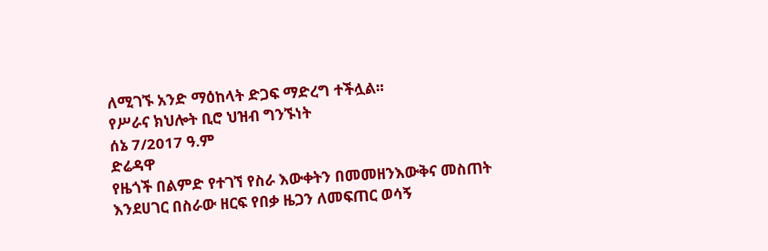ለሚገኙ አንድ ማዕከላት ድጋፍ ማድረግ ተችሏል፡፡
የሥራና ክህሎት ቢሮ ህዝብ ግንኙነት
ሰኔ 7/2017 ዓ.ም
ድሬዳዋ
የዜጎች በልምድ የተገኘ የስራ እውቀትን በመመዘንእውቅና መስጠት እንደሀገር በስራው ዘርፍ የበቃ ዜጋን ለመፍጠር ወሳኝ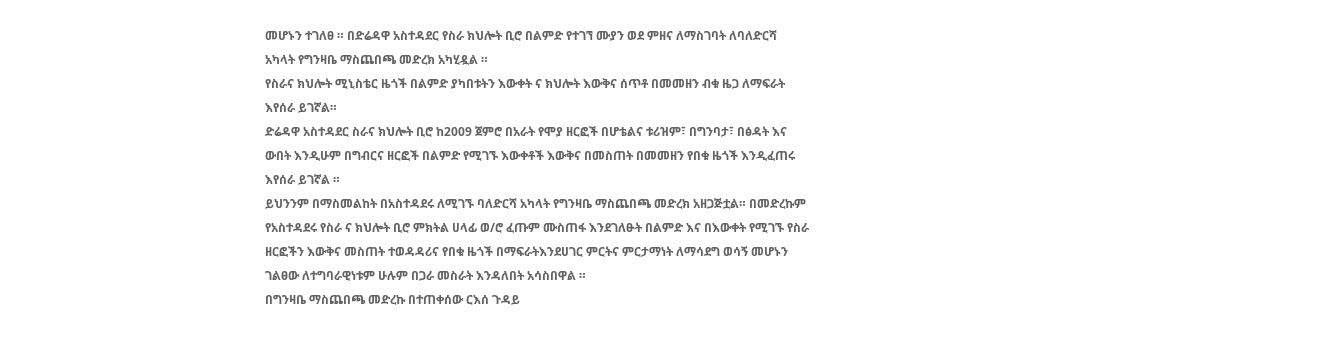መሆኑን ተገለፀ ። በድሬዳዋ አስተዳደር የስራ ክህሎት ቢሮ በልምድ የተገኘ ሙያን ወደ ምዘና ለማስገባት ለባለድርሻ አካላት የግንዛቤ ማስጨበጫ መድረክ አካሂዷል ።
የስራና ክህሎት ሚኒስቴር ዜጎች በልምድ ያካበቱትን እውቀት ና ክህሎት እውቅና ሰጥቶ በመመዘን ብቁ ዜጋ ለማፍራት እየሰራ ይገኛል።
ድሬዳዋ አስተዳደር ስራና ክህሎት ቢሮ ከ2009 ጀምሮ በአራት የሞያ ዘርፎች በሆቴልና ቱሪዝም፣ በግንባታ፣ በፅዳት እና ውበት እንዲሁም በግብርና ዘርፎች በልምድ የሚገኙ እውቀቶች እውቅና በመስጠት በመመዘን የበቁ ዜጎች እንዲፈጠሩ እየሰራ ይገኛል ።
ይህንንም በማስመልከት በአስተዳደሩ ለሚገኙ ባለድርሻ አካላት የግንዛቤ ማስጨበጫ መድረክ አዘጋጅቷል። በመድረኩም የአስተዳደሩ የስራ ና ክህሎት ቢሮ ምክትል ሀላፊ ወ/ሮ ፈጡም ሙስጠፋ እንደገለፁት በልምድ እና በእውቀት የሚገኙ የስራ ዘርፎችን እውቅና መስጠት ተወዳዳሪና የበቁ ዜጎች በማፍራትእንደሀገር ምርትና ምርታማነት ለማሳደግ ወሳኝ መሆኑን ገልፀው ለተግባራዊነቱም ሁሉም በጋራ መስራት እንዳለበት አሳስበዋል ።
በግንዛቤ ማስጨበጫ መድረኩ በተጠቀሰው ርእሰ ጉዳይ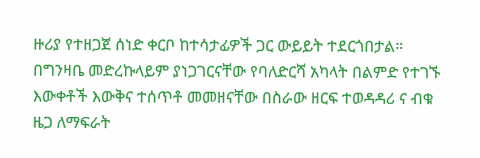ዙሪያ የተዘጋጀ ሰነድ ቀርቦ ከተሳታፊዎች ጋር ውይይት ተደርጎበታል።
በግንዛቤ መድረኩላይም ያነጋገርናቸው የባለድርሻ አካላት በልምድ የተገኙ እውቀቶች እውቅና ተሰጥቶ መመዘናቸው በስራው ዘርፍ ተወዳዳሪ ና ብቁ ዜጋ ለማፍራት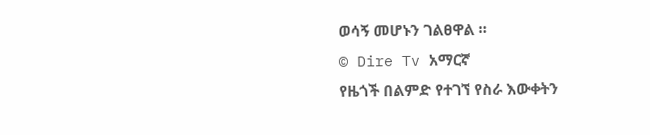ወሳኝ መሆኑን ገልፀዋል ።
© Dire Tv አማርኛ
የዜጎች በልምድ የተገኘ የስራ እውቀትን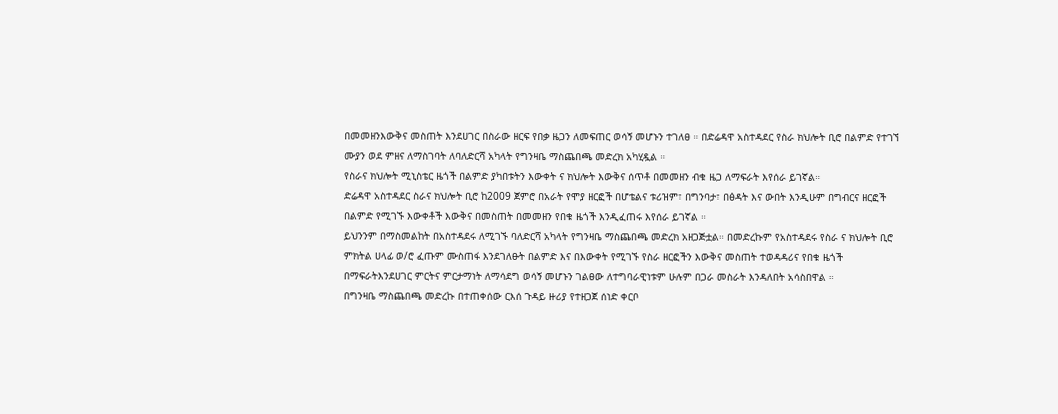በመመዘንእውቅና መስጠት እንደሀገር በስራው ዘርፍ የበቃ ዜጋን ለመፍጠር ወሳኝ መሆኑን ተገለፀ ። በድሬዳዋ አስተዳደር የስራ ክህሎት ቢሮ በልምድ የተገኘ ሙያን ወደ ምዘና ለማስገባት ለባለድርሻ አካላት የግንዛቤ ማስጨበጫ መድረክ አካሂዷል ።
የስራና ክህሎት ሚኒስቴር ዜጎች በልምድ ያካበቱትን እውቀት ና ክህሎት እውቅና ሰጥቶ በመመዘን ብቁ ዜጋ ለማፍራት እየሰራ ይገኛል።
ድሬዳዋ አስተዳደር ስራና ክህሎት ቢሮ ከ2009 ጀምሮ በአራት የሞያ ዘርፎች በሆቴልና ቱሪዝም፣ በግንባታ፣ በፅዳት እና ውበት እንዲሁም በግብርና ዘርፎች በልምድ የሚገኙ እውቀቶች እውቅና በመስጠት በመመዘን የበቁ ዜጎች እንዲፈጠሩ እየሰራ ይገኛል ።
ይህንንም በማስመልከት በአስተዳደሩ ለሚገኙ ባለድርሻ አካላት የግንዛቤ ማስጨበጫ መድረክ አዘጋጅቷል። በመድረኩም የአስተዳደሩ የስራ ና ክህሎት ቢሮ ምክትል ሀላፊ ወ/ሮ ፈጡም ሙስጠፋ እንደገለፁት በልምድ እና በእውቀት የሚገኙ የስራ ዘርፎችን እውቅና መስጠት ተወዳዳሪና የበቁ ዜጎች በማፍራትእንደሀገር ምርትና ምርታማነት ለማሳደግ ወሳኝ መሆኑን ገልፀው ለተግባራዊነቱም ሁሉም በጋራ መስራት እንዳለበት አሳስበዋል ።
በግንዛቤ ማስጨበጫ መድረኩ በተጠቀሰው ርእሰ ጉዳይ ዙሪያ የተዘጋጀ ሰነድ ቀርቦ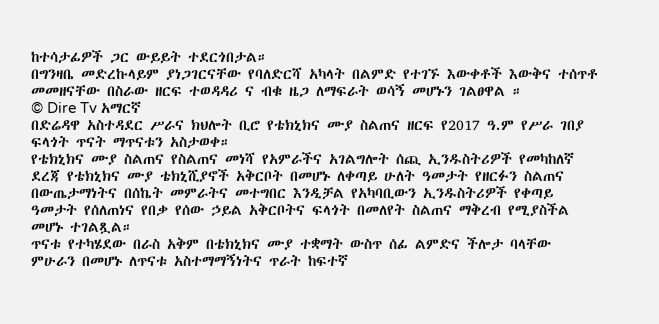ከተሳታፊዎች ጋር ውይይት ተደርጎበታል።
በግንዛቤ መድረኩላይም ያነጋገርናቸው የባለድርሻ አካላት በልምድ የተገኙ እውቀቶች እውቅና ተሰጥቶ መመዘናቸው በስራው ዘርፍ ተወዳዳሪ ና ብቁ ዜጋ ለማፍራት ወሳኝ መሆኑን ገልፀዋል ።
© Dire Tv አማርኛ
በድሬዳዋ አስተዳደር ሥራና ክህሎት ቢሮ የቴክኒክና ሙያ ስልጠና ዘርፍ የ2017 ዓ.ም የሥራ ገበያ ፍላጎት ጥናት ማጥናቱን አስታወቀ።
የቴክኒክና ሙያ ስልጠና የስልጠና መነሻ የአምራችና አገልግሎት ሰጪ ኢንዱስትሪዎች የመካከለኛ ደረጃ የቴክኒክና ሙያ ቴክኒሺያኖች አቅርቦት በመሆኑ ለቀጣይ ሁለት ዓመታት የዘርፉን ስልጠና በውጤታማነትና በሰኬት መምራትና መተግበር እንዲቻል የአካባቢውን ኢንዱስትሪዎች የቀጣይ ዓመታት የሰለጠነና የበቃ የሰው ኃይል አቅርቦትና ፍላጎት በመለየት ስልጠና ማቅረብ የሚያስችል መሆኑ ተገልጿል።
ጥናቱ የተካሄደው በራስ አቅም በቴክኒክና ሙያ ተቋማት ውስጥ ሰፊ ልምድና ችሎታ ባላቸው ምሁራን በመሆኑ ለጥናቱ አስተማማኝነትና ጥራት ከፍተኛ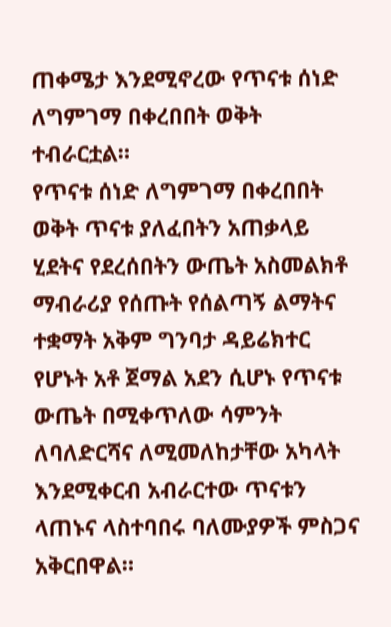ጠቀሜታ እንደሚኖረው የጥናቱ ሰነድ ለግምገማ በቀረበበት ወቅት ተብራርቷል።
የጥናቱ ሰነድ ለግምገማ በቀረበበት ወቅት ጥናቱ ያለፈበትን አጠቃላይ ሂደትና የደረሰበትን ውጤት አስመልክቶ ማብራሪያ የሰጡት የሰልጣኝ ልማትና ተቋማት አቅም ግንባታ ዳይሬክተር የሆኑት አቶ ጀማል አደን ሲሆኑ የጥናቱ ውጤት በሚቀጥለው ሳምንት ለባለድርሻና ለሚመለከታቸው አካላት እንደሚቀርብ አብራርተው ጥናቱን ላጠኑና ላስተባበሩ ባለሙያዎች ምስጋና አቅርበዋል።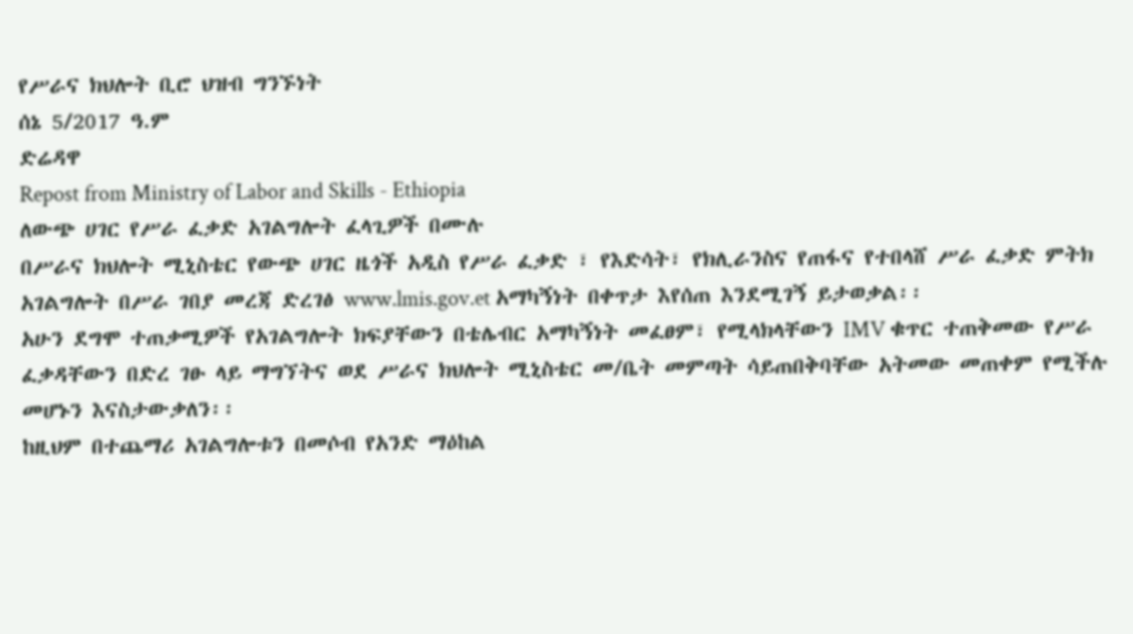የሥራና ክህሎት ቢሮ ህዝብ ግንኙነት
ሰኔ 5/2017 ዓ.ም
ድሬዳዋ
Repost from Ministry of Labor and Skills - Ethiopia
ለውጭ ሀገር የሥራ ፈቃድ አገልግሎት ፈላጊዎች በሙሉ
በሥራና ክህሎት ሚኒስቴር የውጭ ሀገር ዜጎች አዲስ የሥራ ፈቃድ ፣ የእድሳት፣ የክሊራንስና የጠፋና የተበላሸ ሥራ ፈቃድ ምትክ አገልግሎት በሥራ ገበያ መረጃ ድረገፅ www.lmis.gov.et አማካኝነት በቀጥታ እየሰጠ እንደሚገኝ ይታወቃል፡፡
አሁን ደግሞ ተጠቃሚዎች የአገልግሎት ክፍያቸውን በቴሌብር አማካኝነት መፈፀም፣ የሚላክላቸውን IMV ቁጥር ተጠቅመው የሥራ ፈቃዳቸውን በድረ ገፁ ላይ ማግኘትና ወደ ሥራና ክህሎት ሚኒስቴር መ/ቤት መምጣት ሳይጠበቅባቸው አትመው መጠቀም የሚችሉ መሆኑን እናስታውቃለን፡፡
ከዚህም በተጨማሪ አገልግሎቱን በመሶብ የአንድ ማዕከል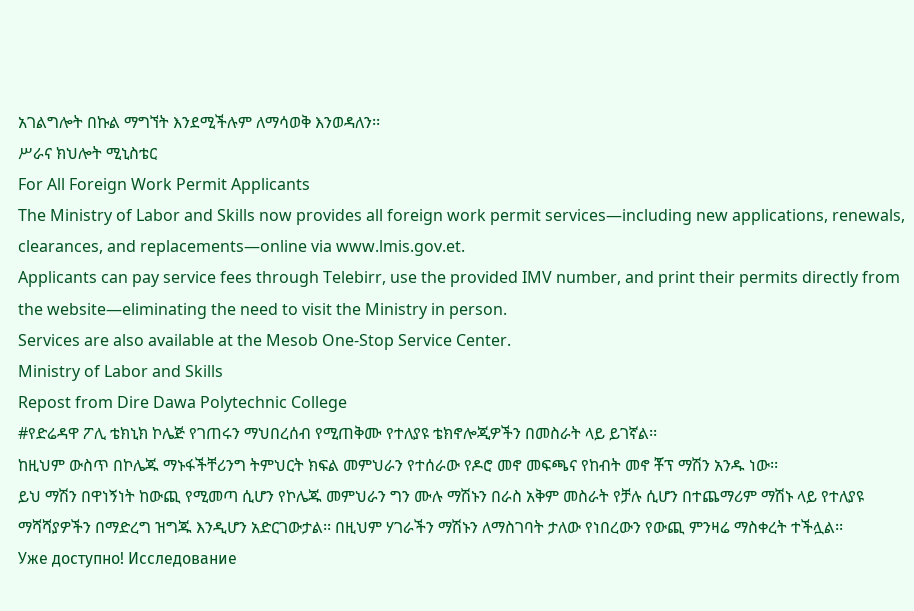አገልግሎት በኩል ማግኘት እንደሚችሉም ለማሳወቅ እንወዳለን፡፡
ሥራና ክህሎት ሚኒስቴር
For All Foreign Work Permit Applicants
The Ministry of Labor and Skills now provides all foreign work permit services—including new applications, renewals, clearances, and replacements—online via www.lmis.gov.et.
Applicants can pay service fees through Telebirr, use the provided IMV number, and print their permits directly from the website—eliminating the need to visit the Ministry in person.
Services are also available at the Mesob One-Stop Service Center.
Ministry of Labor and Skills
Repost from Dire Dawa Polytechnic College
#የድሬዳዋ ፖሊ ቴክኒክ ኮሌጅ የገጠሩን ማህበረሰብ የሚጠቅሙ የተለያዩ ቴክኖሎጂዎችን በመስራት ላይ ይገኛል፡፡
ከዚህም ውስጥ በኮሌጁ ማኑፋችቸሪንግ ትምህርት ክፍል መምህራን የተሰራው የዶሮ መኖ መፍጫና የከብት መኖ ቾፕ ማሽን አንዱ ነው፡፡
ይህ ማሽን በዋነኝነት ከውጪ የሚመጣ ሲሆን የኮሌጁ መምህራን ግን ሙሉ ማሽኑን በራስ አቅም መስራት የቻሉ ሲሆን በተጨማሪም ማሽኑ ላይ የተለያዩ ማሻሻያዎችን በማድረግ ዝግጁ እንዲሆን አድርገውታል፡፡ በዚህም ሃገራችን ማሽኑን ለማስገባት ታለው የነበረውን የውጪ ምንዛሬ ማስቀረት ተችሏል፡፡
Уже доступно! Исследование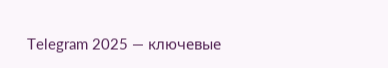Telegram 2025 — ключевые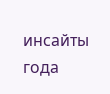инсайты года